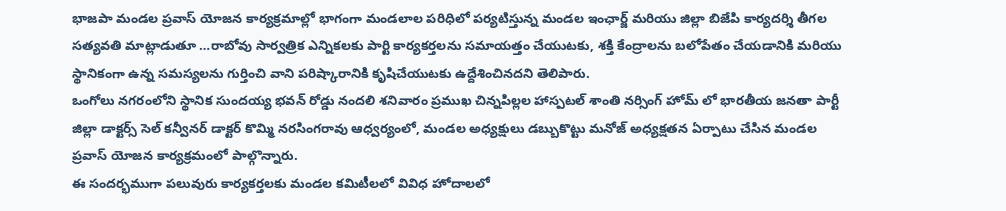భాజపా మండల ప్రవాస్ యోజన కార్యక్రమాల్లో భాగంగా మండలాల పరిధిలో పర్యటిస్తున్న మండల ఇంఛార్జ్ మరియు జిల్లా బిజేపి కార్యదర్శి తీగల సత్యవతి మాట్లాడుతూ …రాబోవు సార్వత్రిక ఎన్నికలకు పార్టి కార్యకర్తలను సమాయత్తం చేయుటకు, శక్తి కేంద్రాలను బలోపేతం చేయడానికి మరియు స్థానికంగా ఉన్న సమస్యలను గుర్తించి వాని పరిష్కారానికి కృషిచేయుటకు ఉద్దేశించినదని తెలిపారు.
ఒంగోలు నగరంలోని స్థానిక సుందయ్య భవన్ రోడ్డు నందలి శనివారం ప్రముఖ చిన్నపిల్లల హాస్పటల్ శాంతి నర్సింగ్ హోమ్ లో భారతీయ జనతా పార్టీ జిల్లా డాక్టర్స్ సెల్ కన్వీనర్ డాక్టర్ కొమ్మి నరసింగరావు ఆధ్వర్యంలో, మండల అధ్యక్షులు డబ్బుకొట్టు మనోజ్ అధ్యక్షతన ఏర్పాటు చేసిన మండల ప్రవాస్ యోజన కార్యక్రమంలో పాల్గొన్నారు.
ఈ సందర్భముగా పలువురు కార్యకర్తలకు మండల కమిటీలలో వివిధ హోదాలలో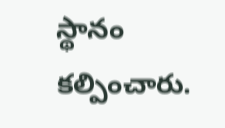స్థానం కల్పించారు.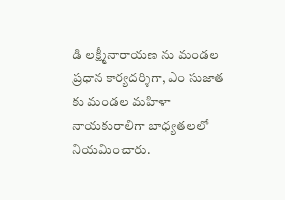డి లక్ష్మీనారాయణ ను మండల ప్రధాన కార్యదర్శిగా, ఎం సుజాత కు మండల మహిళా నాయకురాలిగా బాధ్యతలలో నియమించారు.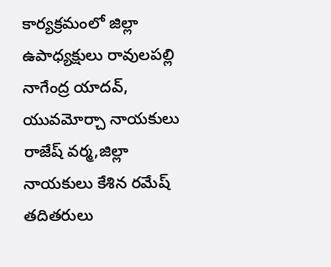కార్యక్రమంలో జిల్లా ఉపాధ్యక్షులు రావులపల్లి నాగేంద్ర యాదవ్, యువమోర్చా నాయకులు రాజేష్ వర్మ,జిల్లా నాయకులు కేశిన రమేష్ తదితరులు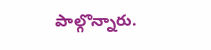పాల్గొన్నారు.